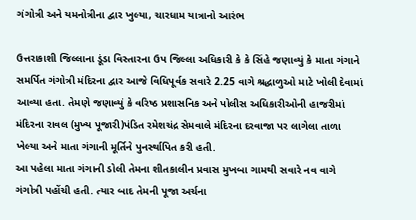ગંગોત્રી અને યમનોત્રીના દ્વાર ખુલ્યા, ચારધામ યાત્રાનો આરંભ

ઉત્તરાકાશી જિલ્લાના ડૂંડા વિસ્તારના ઉપ જિલ્લા અધિકારી કે કે સિંહે જણાવ્યું કે માતા ગંગાને સમર્પિત ગંગોત્રી મંદિરના દ્વાર આજે વિધિપૂર્વક સવારે 2.25 વાગે શ્રદ્ધાળુઓ માટે ખોલી દેવામાં આવ્યા હતા. તેમણે જણાવ્યું કે વરિષ્ઠ પ્રશાસનિક અને પોલીસ અધિકારીઓની હાજરીમાં મંદિરના રાવલ (મુખ્ય પૂજારી)પંડિત રમેશચંદ્ર સેમવાલે મંદિરના દરવાજા પર લાગેલા તાળા ખેલ્યા અને માતા ગંગાની મૂર્તિને પુનર્સ્થાપિત કરી હતી.
આ પહેલા માતા ગંગાની ડોલી તેમના શીતકાલીન પ્રવાસ મુખબા ગામથી સવારે નવ વાગે ગંગોત્રી પહોંચી હતી. ત્યાર બાદ તેમની પૂજા અર્ચના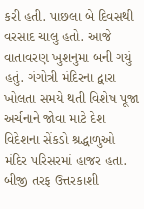કરી હતી. પાછલા બે દિવસથી વરસાદ ચાલુ હતો. આજે વાતાવરણ ખુશનુમા બની ગયું હતું. ગંગોત્રી મંદિરના દ્વારા ખોલતા સમયે થતી વિશેષ પૂજા અર્ચનાને જોવા માટે દેશ વિદેશના સેંકડો શ્રદ્ધાળુઓ મંદિર પરિસરમાં હાજર હતા. બીજી તરફ ઉત્તરકાશી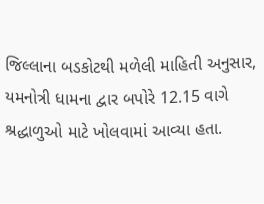જિલ્લાના બડકોટથી મળેલી માહિતી અનુસાર, યમનોત્રી ધામના દ્વાર બપોરે 12.15 વાગે શ્રદ્ધાળુઓ માટે ખોલવામાં આવ્યા હતા.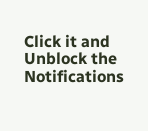Click it and Unblock the Notifications